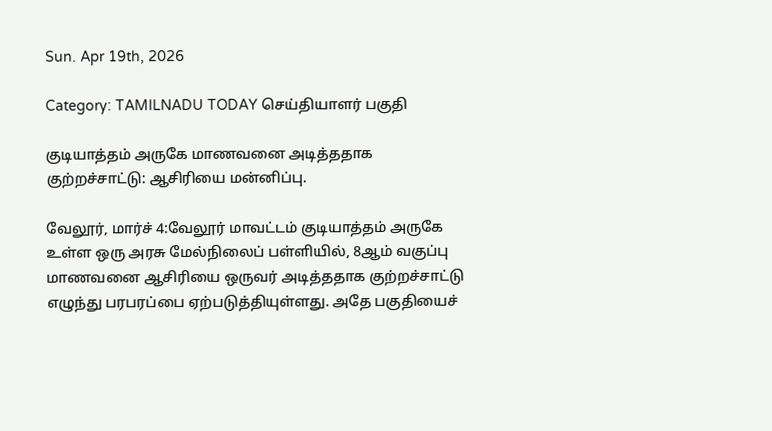Sun. Apr 19th, 2026

Category: TAMILNADU TODAY செய்தியாளர் பகுதி

குடியாத்தம் அருகே மாணவனை அடித்ததாக குற்றச்சாட்டு: ஆசிரியை மன்னிப்பு.

வேலூர், மார்ச் 4:வேலூர் மாவட்டம் குடியாத்தம் அருகே உள்ள ஒரு அரசு மேல்நிலைப் பள்ளியில், 8ஆம் வகுப்பு மாணவனை ஆசிரியை ஒருவர் அடித்ததாக குற்றச்சாட்டு எழுந்து பரபரப்பை ஏற்படுத்தியுள்ளது. அதே பகுதியைச்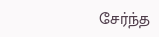சேர்ந்த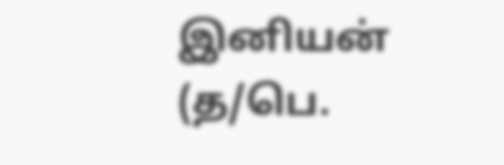இனியன் (த/பெ.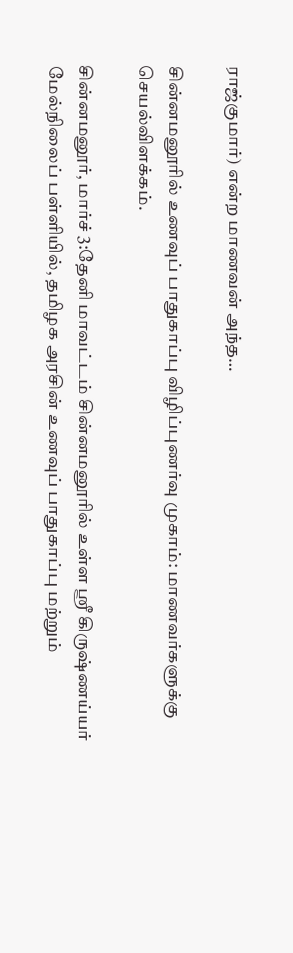ராஜ்குமார்) என்ற மாணவன் அந்த…

சின்னமனூரில் உணவுப் பாதுகாப்பு விழிப்புணர்வு முகாம்: மாணவர்களுக்கு செயல்விளக்கம்.

சின்னமனூர், மார்ச் 3:தேனி மாவட்டம் சின்னமனூரில் உள்ள ஸ்ரீ கிருஷ்ணய்யர் மேல்நிலைப் பள்ளியில், தமிழக அரசின் உணவுப் பாதுகாப்பு மற்றும்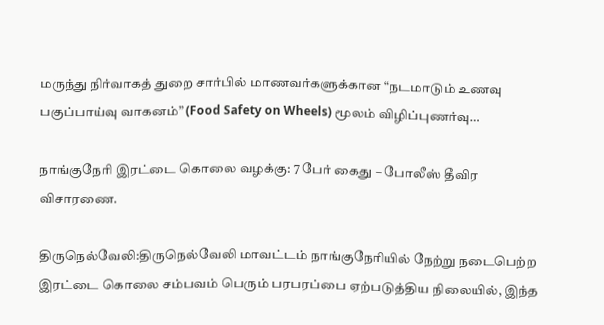மருந்து நிர்வாகத் துறை சார்பில் மாணவர்களுக்கான “நடமாடும் உணவு பகுப்பாய்வு வாகனம்” (Food Safety on Wheels) மூலம் விழிப்புணர்வு…

நாங்குநேரி இரட்டை கொலை வழக்கு: 7 பேர் கைது – போலீஸ் தீவிர விசாரணை.

திருநெல்வேலி:திருநெல்வேலி மாவட்டம் நாங்குநேரியில் நேற்று நடைபெற்ற இரட்டை கொலை சம்பவம் பெரும் பரபரப்பை ஏற்படுத்திய நிலையில், இந்த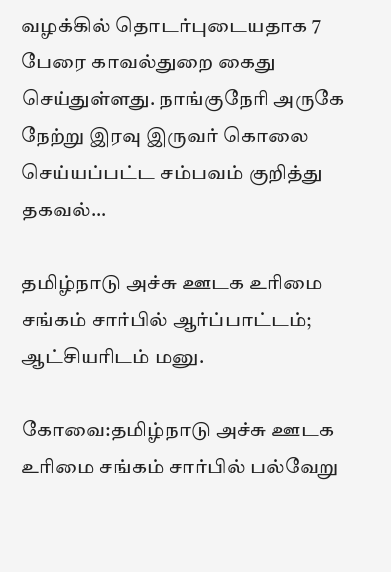வழக்கில் தொடர்புடையதாக 7 பேரை காவல்துறை கைது செய்துள்ளது. நாங்குநேரி அருகே நேற்று இரவு இருவர் கொலை செய்யப்பட்ட சம்பவம் குறித்து தகவல்…

தமிழ்நாடு அச்சு ஊடக உரிமை சங்கம் சார்பில் ஆர்ப்பாட்டம்; ஆட்சியரிடம் மனு.

கோவை:தமிழ்நாடு அச்சு ஊடக உரிமை சங்கம் சார்பில் பல்வேறு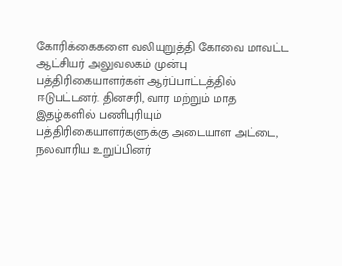கோரிக்கைகளை வலியுறுத்தி கோவை மாவட்ட ஆட்சியர் அலுவலகம் முன்பு பத்திரிகையாளர்கள் ஆர்ப்பாட்டத்தில் ஈடுபட்டனர். தினசரி, வார மற்றும் மாத இதழ்களில் பணிபுரியும் பத்திரிகையாளர்களுக்கு அடையாள அட்டை, நலவாரிய உறுப்பினர்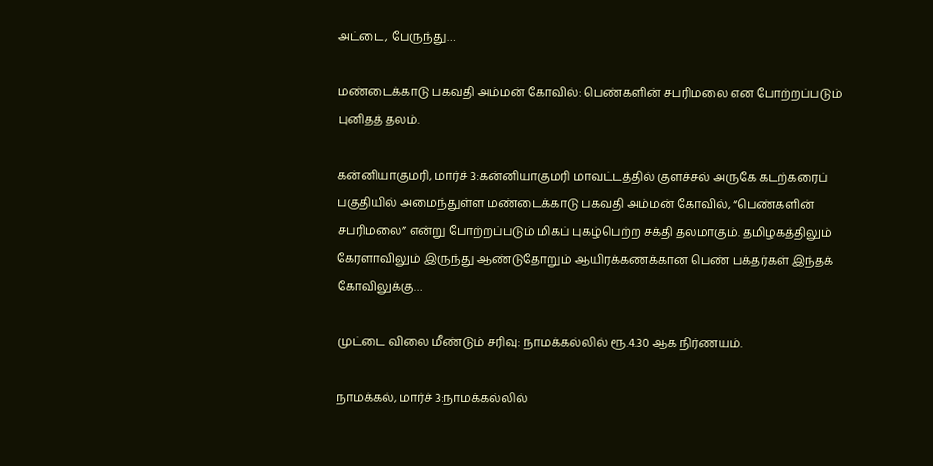அட்டை, பேருந்து…

மண்டைக்காடு பகவதி அம்மன் கோவில்: பெண்களின் சபரிமலை என போற்றப்படும் புனிதத் தலம்.

கன்னியாகுமரி, மார்ச் 3:கன்னியாகுமரி மாவட்டத்தில் குளச்சல் அருகே கடற்கரைப் பகுதியில் அமைந்துள்ள மண்டைக்காடு பகவதி அம்மன் கோவில், “பெண்களின் சபரிமலை” என்று போற்றப்படும் மிகப் புகழ்பெற்ற சக்தி தலமாகும். தமிழகத்திலும் கேரளாவிலும் இருந்து ஆண்டுதோறும் ஆயிரக்கணக்கான பெண் பக்தர்கள் இந்தக் கோவிலுக்கு…

முட்டை விலை மீண்டும் சரிவு: நாமக்கல்லில் ரூ.4.30 ஆக நிர்ணயம்.

நாமக்கல், மார்ச் 3:நாமக்கல்லில்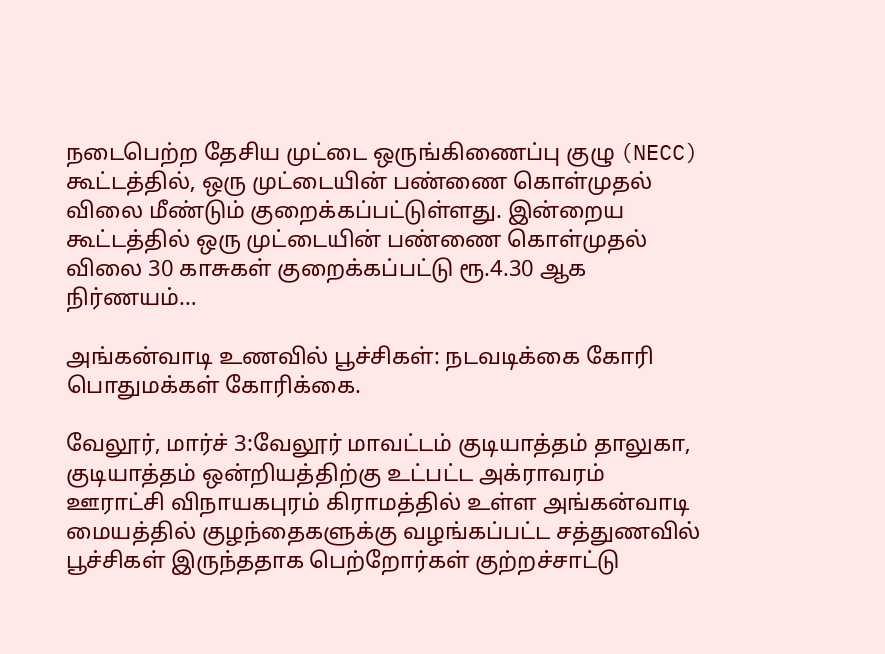நடைபெற்ற தேசிய முட்டை ஒருங்கிணைப்பு குழு (NECC) கூட்டத்தில், ஒரு முட்டையின் பண்ணை கொள்முதல் விலை மீண்டும் குறைக்கப்பட்டுள்ளது. இன்றைய கூட்டத்தில் ஒரு முட்டையின் பண்ணை கொள்முதல் விலை 30 காசுகள் குறைக்கப்பட்டு ரூ.4.30 ஆக நிர்ணயம்…

அங்கன்வாடி உணவில் பூச்சிகள்: நடவடிக்கை கோரி பொதுமக்கள் கோரிக்கை.

வேலூர், மார்ச் 3:வேலூர் மாவட்டம் குடியாத்தம் தாலுகா, குடியாத்தம் ஒன்றியத்திற்கு உட்பட்ட அக்ராவரம் ஊராட்சி விநாயகபுரம் கிராமத்தில் உள்ள அங்கன்வாடி மையத்தில் குழந்தைகளுக்கு வழங்கப்பட்ட சத்துணவில் பூச்சிகள் இருந்ததாக பெற்றோர்கள் குற்றச்சாட்டு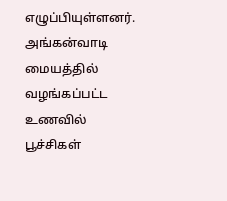எழுப்பியுள்ளனர். அங்கன்வாடி மையத்தில் வழங்கப்பட்ட உணவில் பூச்சிகள்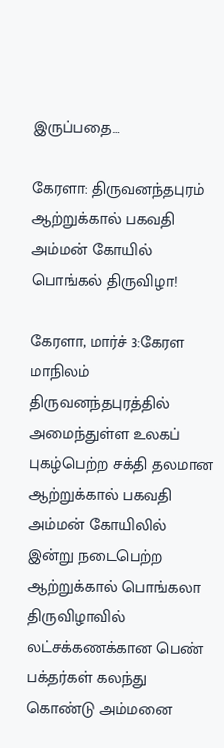இருப்பதை…

கேரளா: திருவனந்தபுரம் ஆற்றுக்கால் பகவதி அம்மன் கோயில் பொங்கல் திருவிழா!

கேரளா, மார்ச் 3:கேரள மாநிலம் திருவனந்தபுரத்தில் அமைந்துள்ள உலகப் புகழ்பெற்ற சக்தி தலமான ஆற்றுக்கால் பகவதி அம்மன் கோயிலில் இன்று நடைபெற்ற ஆற்றுக்கால் பொங்கலா திருவிழாவில் லட்சக்கணக்கான பெண் பக்தர்கள் கலந்து கொண்டு அம்மனை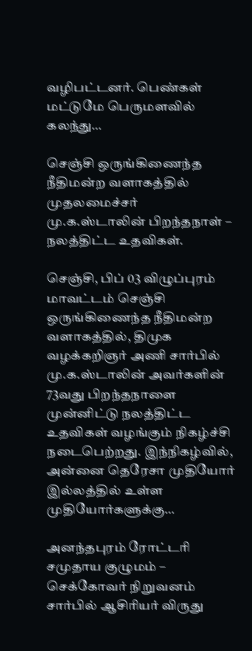வழிபட்டனர். பெண்கள் மட்டுமே பெருமளவில் கலந்து…

செஞ்சி ஒருங்கிணைந்த நீதிமன்ற வளாகத்தில் முதலமைச்சர் மு.க.ஸ்டாலின் பிறந்தநாள் – நலத்திட்ட உதவிகள்.

செஞ்சி, பிப் 03 விழுப்புரம் மாவட்டம் செஞ்சி ஒருங்கிணைந்த நீதிமன்ற வளாகத்தில், திமுக வழக்கறிஞர் அணி சார்பில் மு.க.ஸ்டாலின் அவர்களின் 73வது பிறந்தநாளை முன்னிட்டு நலத்திட்ட உதவிகள் வழங்கும் நிகழ்ச்சி நடைபெற்றது. இந்நிகழ்வில், அன்னை தெரேசா முதியோர் இல்லத்தில் உள்ள முதியோர்களுக்கு…

அனந்தபுரம் ரோட்டரி சமுதாய குழுமம் – செக்கோவர் நிறுவனம் சார்பில் ஆசிரியர் விருது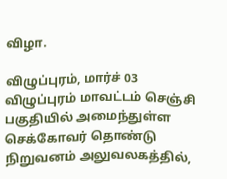விழா.

விழுப்புரம், மார்ச் 03 விழுப்புரம் மாவட்டம் செஞ்சி பகுதியில் அமைந்துள்ள செக்கோவர் தொண்டு நிறுவனம் அலுவலகத்தில்,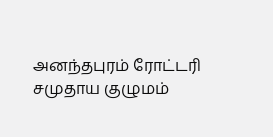அனந்தபுரம் ரோட்டரி சமுதாய குழுமம்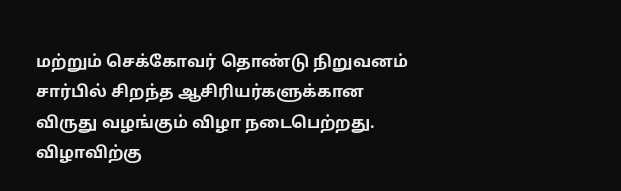மற்றும் செக்கோவர் தொண்டு நிறுவனம் சார்பில் சிறந்த ஆசிரியர்களுக்கான விருது வழங்கும் விழா நடைபெற்றது. விழாவிற்கு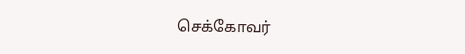செக்கோவர்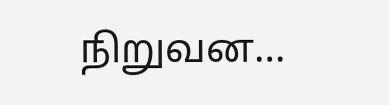நிறுவன…